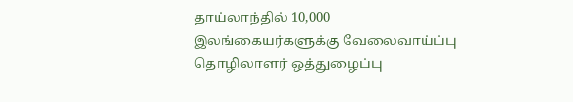தாய்லாந்தில் 10,000 இலங்கையர்களுக்கு வேலைவாய்ப்பு
தொழிலாளர் ஒத்துழைப்பு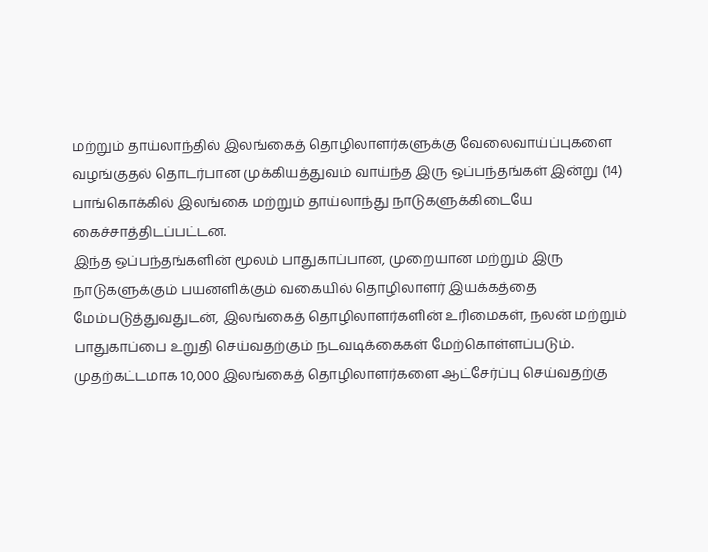மற்றும் தாய்லாந்தில் இலங்கைத் தொழிலாளர்களுக்கு வேலைவாய்ப்புகளை வழங்குதல் தொடர்பான முக்கியத்துவம் வாய்ந்த இரு ஒப்பந்தங்கள் இன்று (14) பாங்கொக்கில் இலங்கை மற்றும் தாய்லாந்து நாடுகளுக்கிடையே கைச்சாத்திடப்பட்டன.
இந்த ஒப்பந்தங்களின் மூலம் பாதுகாப்பான, முறையான மற்றும் இரு நாடுகளுக்கும் பயனளிக்கும் வகையில் தொழிலாளர் இயக்கத்தை மேம்படுத்துவதுடன், இலங்கைத் தொழிலாளர்களின் உரிமைகள், நலன் மற்றும் பாதுகாப்பை உறுதி செய்வதற்கும் நடவடிக்கைகள் மேற்கொள்ளப்படும்.
முதற்கட்டமாக 10,000 இலங்கைத் தொழிலாளர்களை ஆட்சேர்ப்பு செய்வதற்கு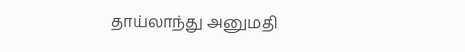தாய்லாந்து அனுமதி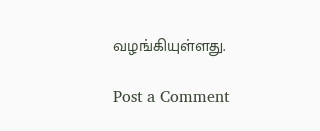வழங்கியுள்ளது.

Post a Comment